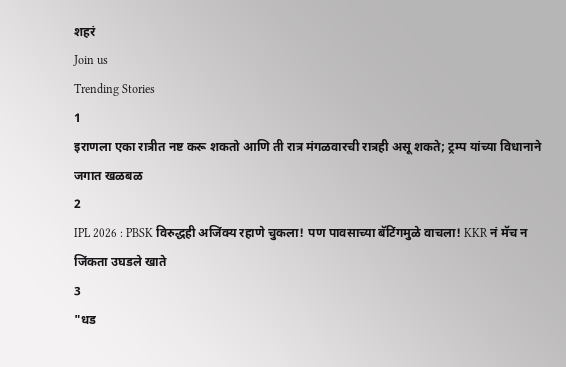शहरं
Join us
Trending Stories
1
इराणला एका रात्रीत नष्ट करू शकतो आणि ती रात्र मंगळवारची रात्रही असू शकते; ट्रम्प यांच्या विधानाने जगात खळबळ
2
IPL 2026 : PBSK विरुद्धही अजिंक्य रहाणे चुकला! पण पावसाच्या बॅटिंगमुळे वाचला! KKR नं मॅच न जिंकता उघडले खाते
3
"धड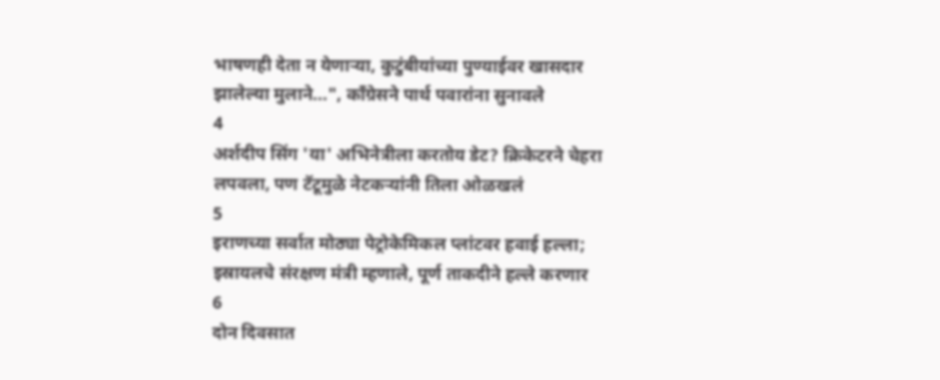भाषणही देता न येणाऱ्या, कुटुंबीयांच्या पुण्याईवर खासदार झालेल्या मुलाने...", काँग्रेसने पार्थ पवारांना सुनावले
4
अर्शदीप सिंग 'या' अभिनेत्रीला करतोय डेट? क्रिकेटरने चेहरा लपवला, पण टॅटूमुळे नेटकऱ्यांनी तिला ओळखलं
5
इराणच्या सर्वात मोठ्या पेट्रोकेमिकल प्लांटवर हवाई हल्ला; इस्रायलचे संरक्षण मंत्री म्हणाले, पूर्ण ताकदीने हल्ले करणार
6
दोन दिवसात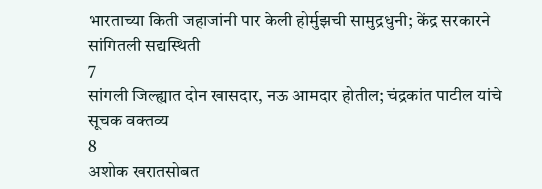भारताच्या किती जहाजांनी पार केली होर्मुझची सामुद्रधुनी; केंद्र सरकारने सांगितली सद्यस्थिती
7
सांगली जिल्ह्यात दोन खासदार, नऊ आमदार होतील; चंद्रकांत पाटील यांचे सूचक वक्तव्य
8
अशोक खरातसोबत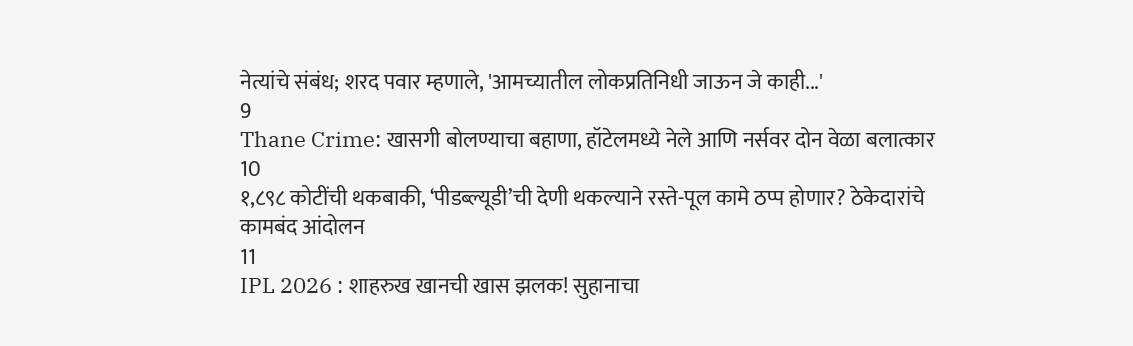नेत्यांचे संबंध; शरद पवार म्हणाले, 'आमच्यातील लोकप्रतिनिधी जाऊन जे काही...'
9
Thane Crime: खासगी बोलण्याचा बहाणा, हॉटेलमध्ये नेले आणि नर्सवर दोन वेळा बलात्कार
10
१,८९८ कोटींची थकबाकी, ‘पीडब्ल्यूडी’ची देणी थकल्याने रस्ते-पूल कामे ठप्प होणार? ठेकेदारांचे कामबंद आंदोलन
11
IPL 2026 : शाहरुख खानची खास झलक! सुहानाचा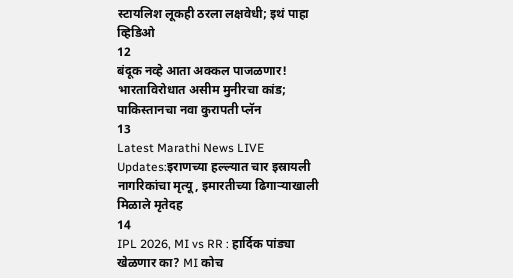स्टायलिश लूकही ठरला लक्षवेधी; इथं पाहा व्हिडिओ
12
बंदूक नव्हे आता अक्कल पाजळणार! भारताविरोधात असीम मुनीरचा कांड; पाकिस्तानचा नवा कुरापती प्लॅन
13
Latest Marathi News LIVE Updates:इराणच्या हल्ल्यात चार इस्रायली नागरिकांचा मृत्यू, इमारतीच्या ढिगाऱ्याखाली मिळाले मृतेदह
14
IPL 2026, MI vs RR : हार्दिक पांड्या खेळणार का? MI कोच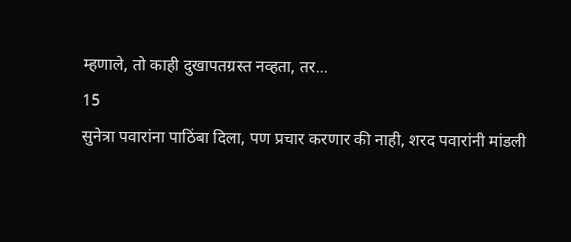म्हणाले, तो काही दुखापतग्रस्त नव्हता, तर...
15
सुनेत्रा पवारांना पाठिंबा दिला, पण प्रचार करणार की नाही, शरद पवारांनी मांडली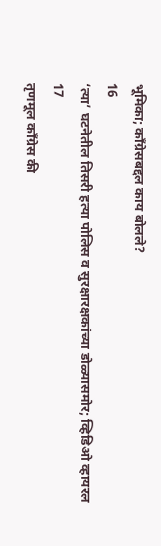भूमिका; काँग्रेसबद्दल काय बोलले?
16
‘त्या’ घटनेतील तिसरी हत्या पोलिस व सुरक्षारक्षकांच्या डोळ्यासमोर; व्हिडिओ व्हायरल
17
तृणमूल काँग्रेस की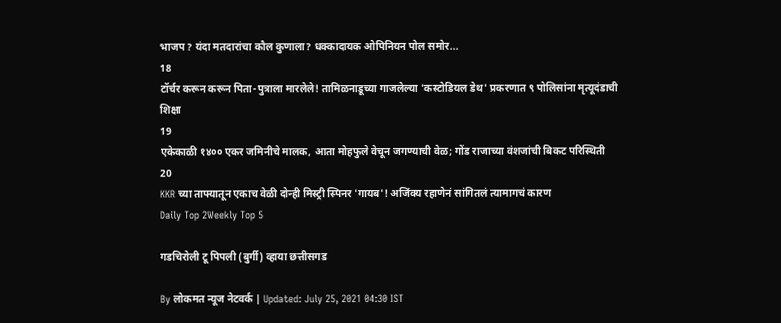भाजप? यंदा मतदारांचा कौल कुणाला? धक्कादायक ओपिनियन पोल समोर...
18
टॉर्चर करून करून पिता-पुत्राला मारलेले! तामिळनाडूच्या गाजलेल्या 'कस्टोडियल डेथ' प्रकरणात ९ पोलिसांना मृत्यूदंडाची शिक्षा
19
एकेकाळी १४०० एकर जमिनीचे मालक, आता मोहफुले वेचून जगण्याची वेळ; गोंड राजाच्या वंशजांची बिकट परिस्थिती
20
KKR च्या ताफ्यातून एकाच वेळी दोन्ही मिस्ट्री स्पिनर 'गायब'! अजिंक्य रहाणेनं सांगितलं त्यामागचं कारण
Daily Top 2Weekly Top 5

गडचिरोली टू पिपली (बुर्गी) व्हाया छत्तीसगड

By लोकमत न्यूज नेटवर्क | Updated: July 25, 2021 04:30 IST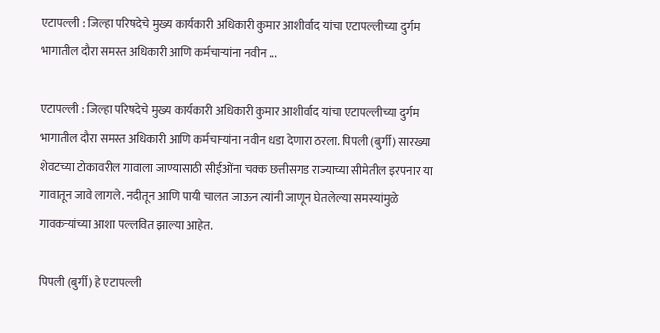एटापल्ली : जिल्हा परिषदेचे मुख्य कार्यकारी अधिकारी कुमार आशीर्वाद यांचा एटापल्लीच्या दुर्गम भागातील दौरा समस्त अधिकारी आणि कर्मचाऱ्यांना नवीन ...

एटापल्ली : जिल्हा परिषदेचे मुख्य कार्यकारी अधिकारी कुमार आशीर्वाद यांचा एटापल्लीच्या दुर्गम भागातील दौरा समस्त अधिकारी आणि कर्मचाऱ्यांना नवीन धडा देणारा ठरला. पिपली (बुर्गी) सारख्या शेवटच्या टोकावरील गावाला जाण्यासाठी सीईओंना चक्क छत्तीसगड राज्याच्या सीमेतील इरपनार या गावातून जावे लागले. नदीतून आणि पायी चालत जाऊन त्यांनी जाणून घेतलेल्या समस्यांमुळे गावकऱ्यांच्या आशा पल्लवित झाल्या आहेत.

पिपली (बुर्गी) हे एटापल्ली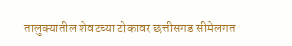तालुक्यातील शेवटच्या टोकावर छत्तीसगड सीमेलगत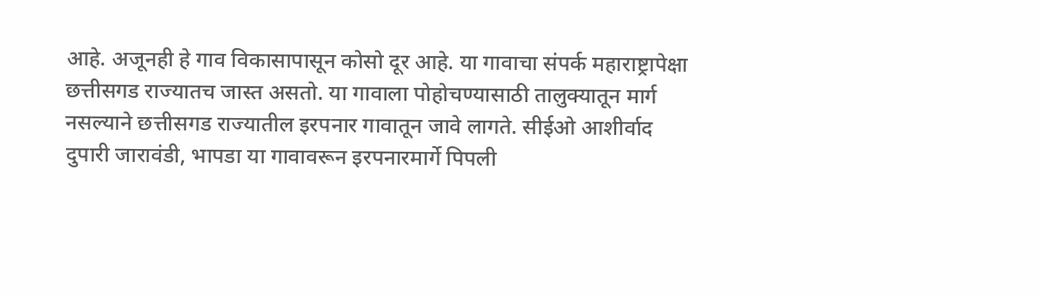आहे. अजूनही हे गाव विकासापासून कोसो दूर आहे. या गावाचा संपर्क महाराष्ट्रापेक्षा छत्तीसगड राज्यातच जास्त असतो. या गावाला पोहोचण्यासाठी तालुक्यातून मार्ग नसल्याने छत्तीसगड राज्यातील इरपनार गावातून जावे लागते. सीईओ आशीर्वाद दुपारी जारावंडी, भापडा या गावावरून इरपनारमार्गे पिपली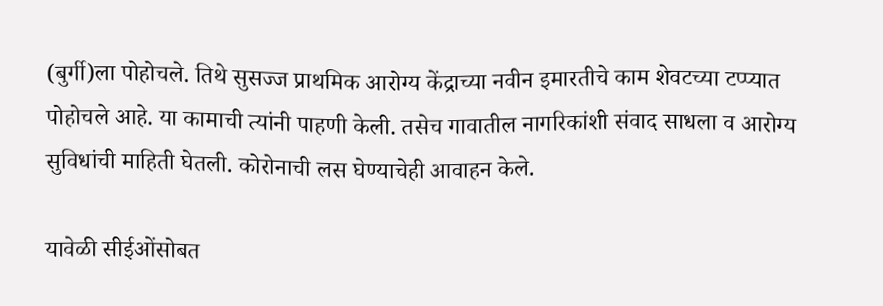(बुर्गी)ला पोहोचले. तिथे सुसज्ज प्राथमिक आरोग्य केंद्राच्या नवीन इमारतीचे काम शेवटच्या टप्प्यात पोहोचले आहे. या कामाची त्यांनी पाहणी केली. तसेच गावातील नागरिकांशी संवाद साधला व आरोग्य सुविधांची माहिती घेतली. कोरोनाची लस घेण्याचेही आवाहन केले.

यावेळी सीईओंसोबत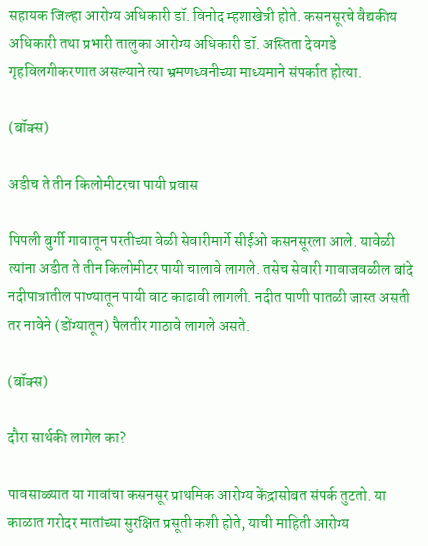सहायक जिल्हा आरोग्य अधिकारी डॉ. विनोद म्हशाखेत्री होते. कसनसूरचे वैद्यकीय अधिकारी तथा प्रभारी तालुका आरोग्य अधिकारी डॉ. अस्तिता देवगडे गृहविलगीकरणात असल्याने त्या भ्रमणध्वनीच्या माध्यमाने संपर्कात होत्या.

(बॉक्स)

अडीच ते तीन किलोमीटरचा पायी प्रवास

पिपली बुर्गी गावातून परतीच्या वेळी सेवारीमार्गे सीईओ कसनसूरला आले. यावेळी त्यांना अडीत ते तीन किलोमीटर पायी चालावे लागले. तसेच सेवारी गावाजवळील बांदे नदीपात्रातील पाण्यातून पायी वाट काढावी लागली. नदीत पाणी पातळी जास्त असती तर नावेने (डोंग्यातून) पैलतीर गाठावे लागले असते.

(बॉक्स)

दौरा सार्थकी लागेल का?

पावसाळ्यात या गावांचा कसनसूर प्राथमिक आरोग्य केंद्रासोबत संपर्क तुटतो. या काळात गरोदर मातांच्या सुरक्षित प्रसूती कशी होते, याची माहिती आरोग्य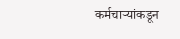कर्मचाऱ्यांकडून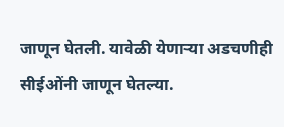जाणून घेतली. यावेळी येणाऱ्या अडचणीही सीईओंनी जाणून घेतल्या.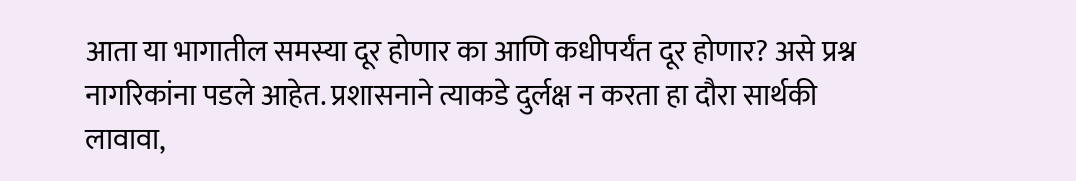आता या भागातील समस्या दूर होणार का आणि कधीपर्यंत दूर होणार? असे प्रश्न नागरिकांना पडले आहेत. प्रशासनाने त्याकडे दुर्लक्ष न करता हा दौरा सार्थकी लावावा,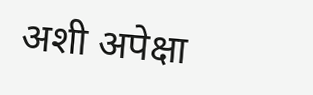अशी अपेक्षा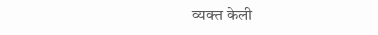व्यक्त केली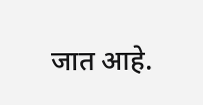जात आहे.